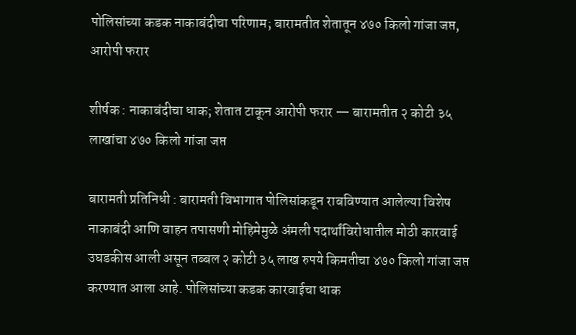पोलिसांच्या कडक नाकाबंदीचा परिणाम; बारामतीत शेतातून ४७० किलो गांजा जप्त, आरोपी फरार

शीर्षक : नाकाबंदीचा धाक; शेतात टाकून आरोपी फरार — बारामतीत २ कोटी ३५ लाखांचा ४७० किलो गांजा जप्त

बारामती प्रतिनिधी : बारामती विभागात पोलिसांकडून राबविण्यात आलेल्या विशेष नाकाबंदी आणि वाहन तपासणी मोहिमेमुळे अंमली पदार्थांविरोधातील मोठी कारवाई उघडकीस आली असून तब्बल २ कोटी ३५ लाख रुपये किमतीचा ४७० किलो गांजा जप्त करण्यात आला आहे. पोलिसांच्या कडक कारवाईचा धाक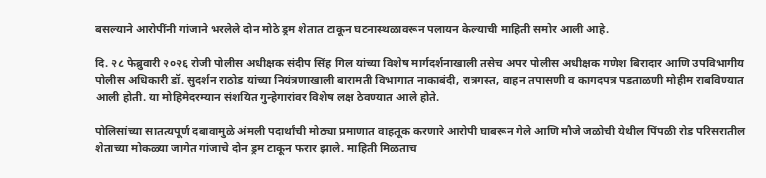बसल्याने आरोपींनी गांजाने भरलेले दोन मोठे ड्रम शेतात टाकून घटनास्थळावरून पलायन केल्याची माहिती समोर आली आहे.

दि. २८ फेब्रुवारी २०२६ रोजी पोलीस अधीक्षक संदीप सिंह गिल यांच्या विशेष मार्गदर्शनाखाली तसेच अपर पोलीस अधीक्षक गणेश बिरादार आणि उपविभागीय पोलीस अधिकारी डॉ. सुदर्शन राठोड यांच्या नियंत्रणाखाली बारामती विभागात नाकाबंदी, रात्रगस्त, वाहन तपासणी व कागदपत्र पडताळणी मोहीम राबविण्यात आली होती. या मोहिमेदरम्यान संशयित गुन्हेगारांवर विशेष लक्ष ठेवण्यात आले होते.

पोलिसांच्या सातत्यपूर्ण दबावामुळे अंमली पदार्थांची मोठ्या प्रमाणात वाहतूक करणारे आरोपी घाबरून गेले आणि मौजे जळोची येथील पिंपळी रोड परिसरातील शेताच्या मोकळ्या जागेत गांजाचे दोन ड्रम टाकून फरार झाले. माहिती मिळताच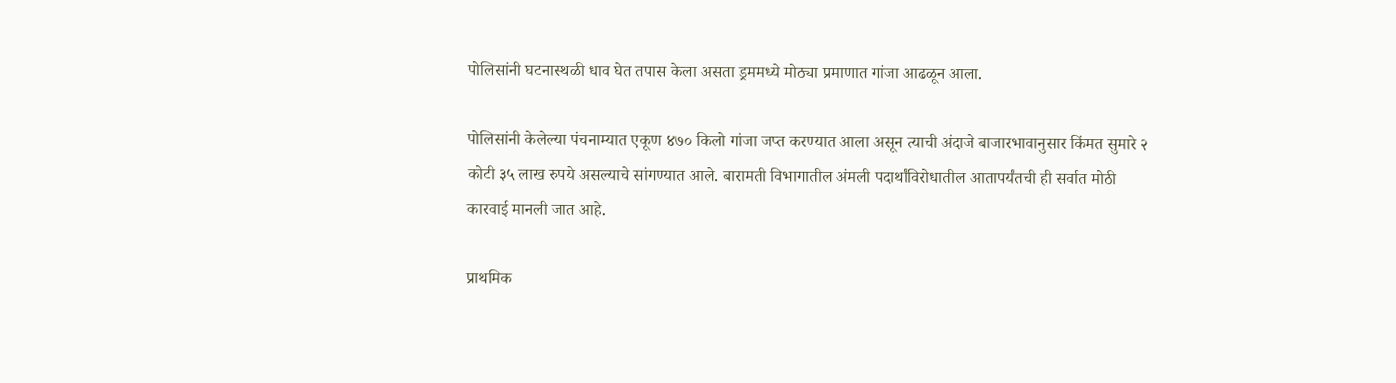पोलिसांनी घटनास्थळी धाव घेत तपास केला असता ड्रममध्ये मोठ्या प्रमाणात गांजा आढळून आला.

पोलिसांनी केलेल्या पंचनाम्यात एकूण ४७० किलो गांजा जप्त करण्यात आला असून त्याची अंदाजे बाजारभावानुसार किंमत सुमारे २ कोटी ३५ लाख रुपये असल्याचे सांगण्यात आले. बारामती विभागातील अंमली पदार्थांविरोधातील आतापर्यंतची ही सर्वात मोठी कारवाई मानली जात आहे.

प्राथमिक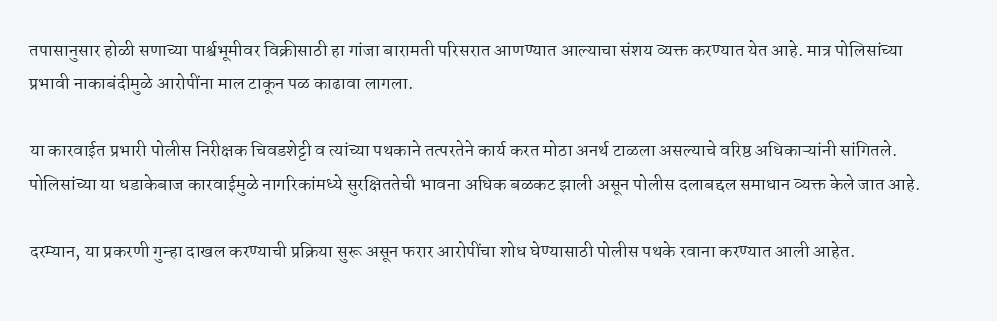तपासानुसार होळी सणाच्या पार्श्वभूमीवर विक्रीसाठी हा गांजा बारामती परिसरात आणण्यात आल्याचा संशय व्यक्त करण्यात येत आहे. मात्र पोलिसांच्या प्रभावी नाकाबंदीमुळे आरोपींना माल टाकून पळ काढावा लागला.

या कारवाईत प्रभारी पोलीस निरीक्षक चिवडशेट्टी व त्यांच्या पथकाने तत्परतेने कार्य करत मोठा अनर्थ टाळला असल्याचे वरिष्ठ अधिकाऱ्यांनी सांगितले. पोलिसांच्या या धडाकेबाज कारवाईमुळे नागरिकांमध्ये सुरक्षिततेची भावना अधिक बळकट झाली असून पोलीस दलाबद्दल समाधान व्यक्त केले जात आहे.

दरम्यान, या प्रकरणी गुन्हा दाखल करण्याची प्रक्रिया सुरू असून फरार आरोपींचा शोध घेण्यासाठी पोलीस पथके रवाना करण्यात आली आहेत.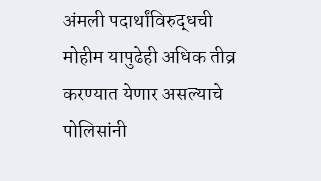अंमली पदार्थांविरुद्धची मोहीम यापुढेही अधिक तीव्र करण्यात येणार असल्याचे पोलिसांनी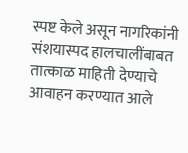स्पष्ट केले असून नागरिकांनी संशयास्पद हालचालींबाबत तात्काळ माहिती देण्याचे आवाहन करण्यात आले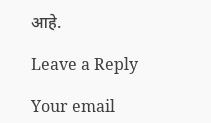आहे.

Leave a Reply

Your email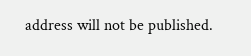address will not be published.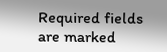Required fields are marked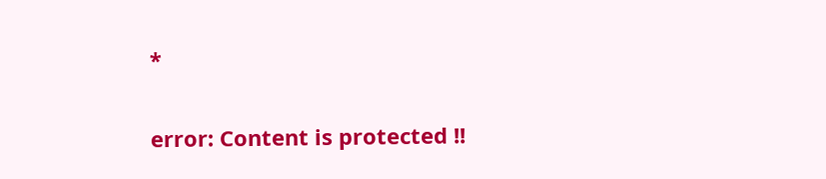*

error: Content is protected !!